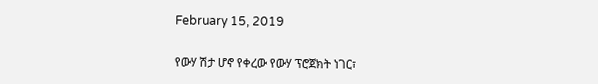February 15, 2019

የውሃ ሽታ ሆኖ የቀረው የውሃ ፕሮጀክት ነገር፣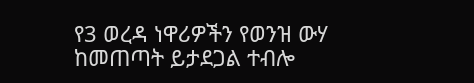የ3 ወረዳ ነዋሪዎችን የወንዝ ውሃ ከመጠጣት ይታደጋል ተብሎ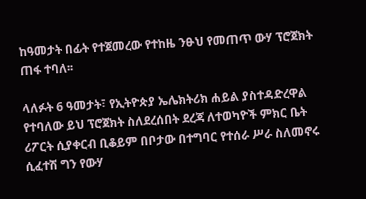ከዓመታት በፊት የተጀመረው የተከዜ ንፁህ የመጠጥ ውሃ ፕሮጀክት ጠፋ ተባለ፡፡

ላለፉት 6 ዓመታት፣ የኢትዮጵያ ኤሌክትሪክ ሐይል ያስተዳድረዋል የተባለው ይህ ፕሮጀክት ስለደረሰበት ደረጃ ለተወካዮች ምክር ቤት ሪፖርት ሲያቀርብ ቢቆይም በቦታው በተግባር የተሰራ ሥራ ስለመኖሩ ሲፈተሽ ግን የውሃ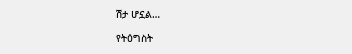ሽታ ሆኗል…

የትዕግስት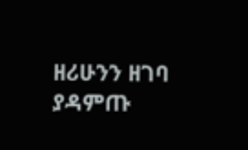ዘሪሁንን ዘገባ ያዳምጡ